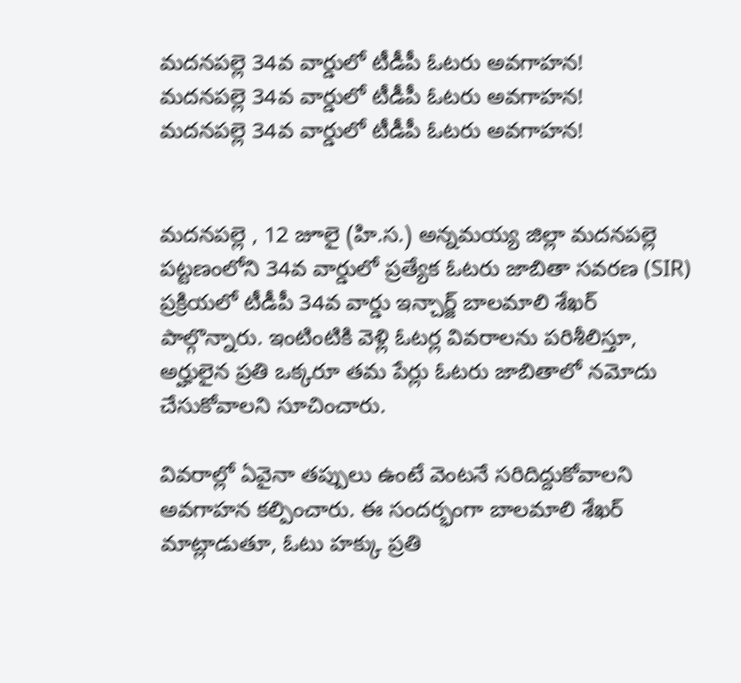మదనపల్లె 34వ వార్డులో టీడీపీ ఓటరు అవగాహన!
మదనపల్లె 34వ వార్డులో టీడీపీ ఓటరు అవగాహన!
మదనపల్లె 34వ వార్డులో టీడీపీ ఓటరు అవగాహన!


మదనపల్లె , 12 జూలై (హి.స.) అన్నమయ్య జిల్లా మదనపల్లె పట్టణంలోని 34వ వార్డులో ప్రత్యేక ఓటరు జాబితా సవరణ (SIR) ప్రక్రియలో టీడీపీ 34వ వార్డు ఇన్చార్జ్ బాలమాలి శేఖర్ పాల్గొన్నారు. ఇంటింటికి వెళ్లి ఓటర్ల వివరాలను పరిశీలిస్తూ, అర్హులైన ప్రతి ఒక్కరూ తమ పేర్లు ఓటరు జాబితాలో నమోదు చేసుకోవాలని సూచించారు.

వివరాల్లో ఏవైనా తప్పులు ఉంటే వెంటనే సరిదిద్దుకోవాలని అవగాహన కల్పించారు. ఈ సందర్భంగా బాలమాలి శేఖర్ మాట్లాడుతూ, ఓటు హక్కు ప్రతి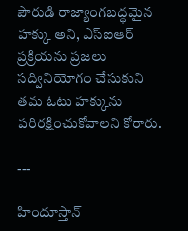పౌరుడి రాజ్యాంగబద్ధమైన హక్కు అని, ఎస్ఐఆర్ ప్రక్రియను ప్రజలు సద్వినియోగం చేసుకుని తమ ఓటు హక్కును పరిరక్షించుకోవాలని కోరారు.

---

హిందూస్తాన్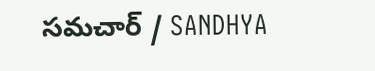సమచార్ / SANDHYA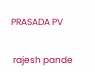PRASADA PV


 rajesh pande